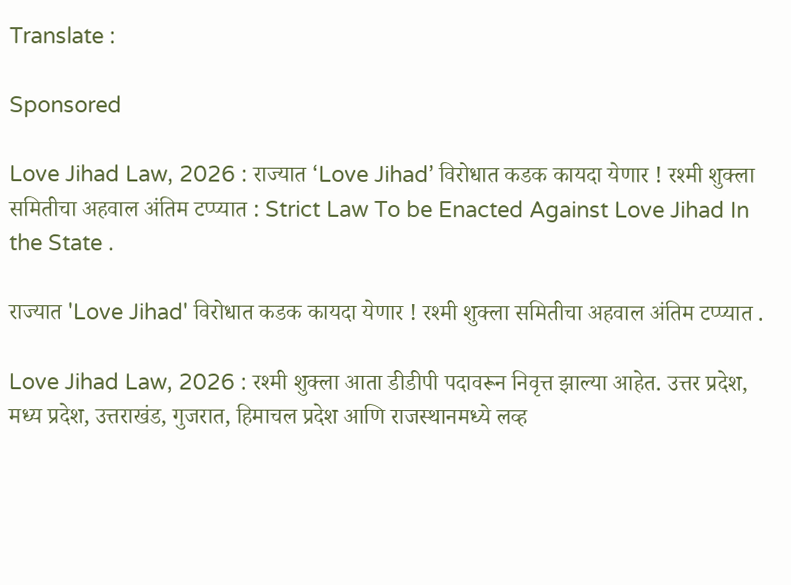Translate :

Sponsored

Love Jihad Law, 2026 : राज्यात ‘Love Jihad’ विरोधात कडक कायदा येणार ! रश्मी शुक्ला समितीचा अहवाल अंतिम टप्प्यात : Strict Law To be Enacted Against Love Jihad In the State .

राज्यात 'Love Jihad' विरोधात कडक कायदा येणार ! रश्मी शुक्ला समितीचा अहवाल अंतिम टप्प्यात .

Love Jihad Law, 2026 : रश्मी शुक्ला आता डीडीपी पदावरून निवृत्त झाल्या आहेत. उत्तर प्रदेश, मध्य प्रदेश, उत्तराखंड, गुजरात, हिमाचल प्रदेश आणि राजस्थानमध्ये लव्ह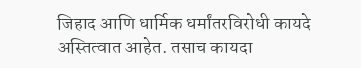जिहाद आणि धार्मिक धर्मांतरविरोधी कायदे अस्तित्वात आहेत. तसाच कायदा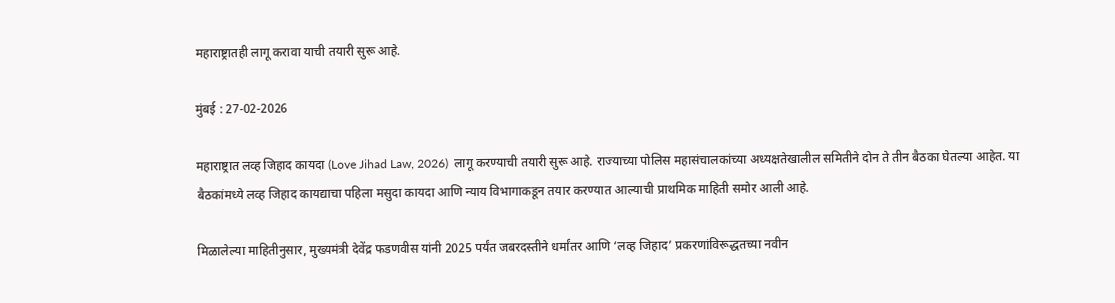महाराष्ट्रातही लागू करावा याची तयारी सुरू आहे.

मुंबई : 27-02-2026

महाराष्ट्रात लव्ह जिहाद कायदा (Love Jihad Law, 2026)  लागू करण्याची तयारी सुरू आहे. राज्याच्या पोलिस महासंचालकांच्या अध्यक्षतेखालील समितीने दोन ते तीन बैठका घेतल्या आहेत. या बैठकांमध्ये लव्ह जिहाद कायद्याचा पहिला मसुदा कायदा आणि न्याय विभागाकडून तयार करण्यात आल्याची प्राथमिक माहिती समोर आली आहे.

मिळालेल्या माहितीनुसार, मुख्यमंत्री देवेंद्र फडणवीस यांनी 2025 पर्यंत जबरदस्तीने धर्मांतर आणि ‘लव्ह जिहाद’ प्रकरणांविरूद्धतच्या नवीन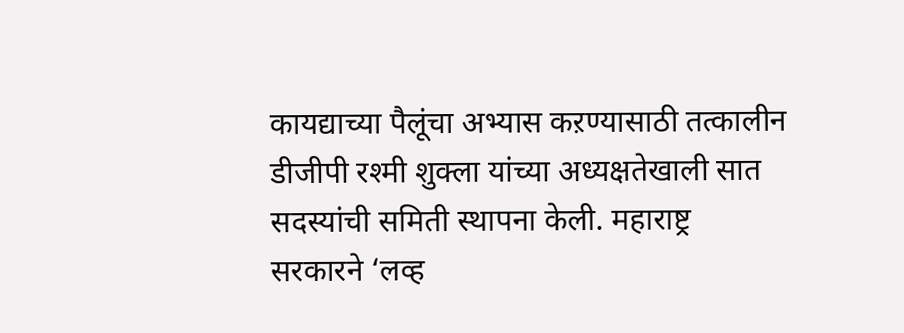कायद्याच्या पैलूंचा अभ्यास कऱण्यासाठी तत्कालीन डीजीपी रश्मी शुक्ला यांच्या अध्यक्षतेखाली सात सदस्यांची समिती स्थापना केली. महाराष्ट्र सरकारने ‘लव्ह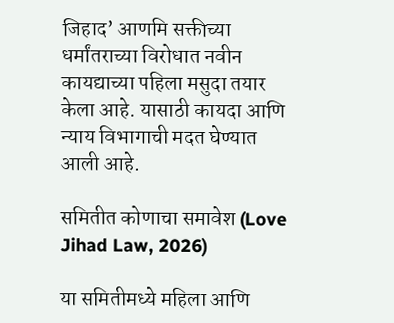जिहाद’ आणमि सक्तीच्या धर्मांतराच्या विरोधात नवीन कायद्याच्या पहिला मसुदा तयार केला आहे. यासाठी कायदा आणि न्याय विभागाची मदत घेण्यात आली आहे.

समितीत कोणाचा समावेश (Love Jihad Law, 2026)

या समितीमध्ये महिला आणि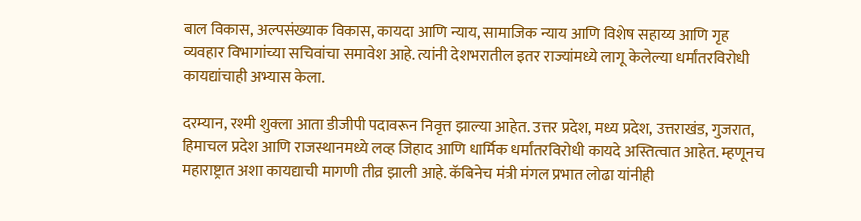बाल विकास, अल्पसंख्याक विकास, कायदा आणि न्याय, सामाजिक न्याय आणि विशेष सहाय्य आणि गृह व्यवहार विभागांच्या सचिवांचा समावेश आहे. त्यांनी देशभरातील इतर राज्यांमध्ये लागू केलेल्या धर्मांतरविरोधी कायद्यांचाही अभ्यास केला.

दरम्यान, रश्मी शुक्ला आता डीजीपी पदावरून निवृत्त झाल्या आहेत. उत्तर प्रदेश, मध्य प्रदेश, उत्तराखंड, गुजरात, हिमाचल प्रदेश आणि राजस्थानमध्ये लव्ह जिहाद आणि धार्मिक धर्मांतरविरोधी कायदे अस्तित्वात आहेत. म्हणूनच महाराष्ट्रात अशा कायद्याची मागणी तीव्र झाली आहे. कॅबिनेच मंत्री मंगल प्रभात लोढा यांनीही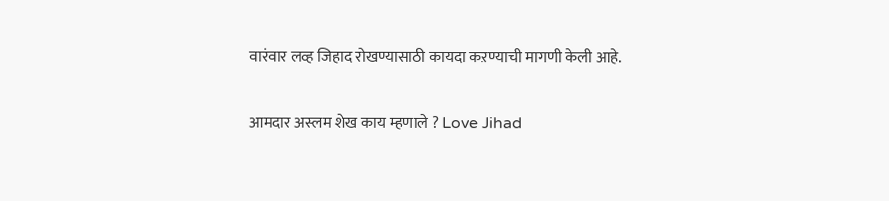वारंवार लव्ह जिहाद रोखण्यासाठी कायदा कऱण्याची मागणी केली आहे.

आमदार अस्लम शेख काय म्हणाले ? Love Jihad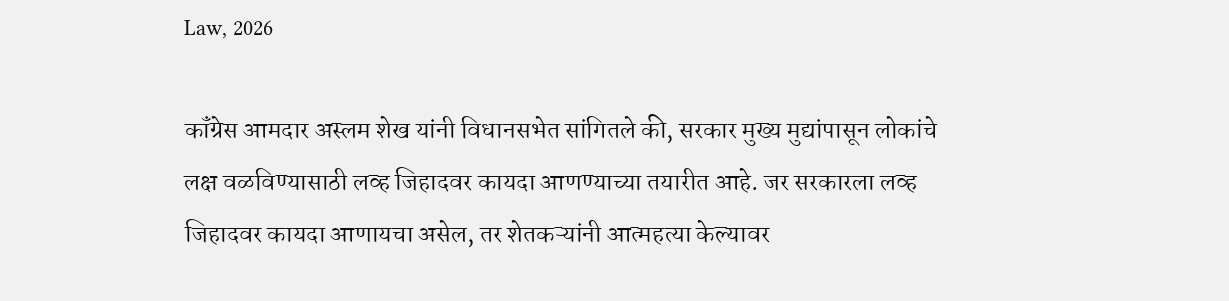Law, 2026

कॉंग्रेस आमदार अस्लम शेख यांनी विधानसभेत सांगितले की, सरकार मुख्य मुद्यांपासून लोकांचे लक्ष वळविण्यासाठी लव्ह जिहादवर कायदा आणण्याच्या तयारीत आहे. जर सरकारला लव्ह जिहादवर कायदा आणायचा असेल, तर शेतकऱ्यांनी आत्महत्या केल्यावर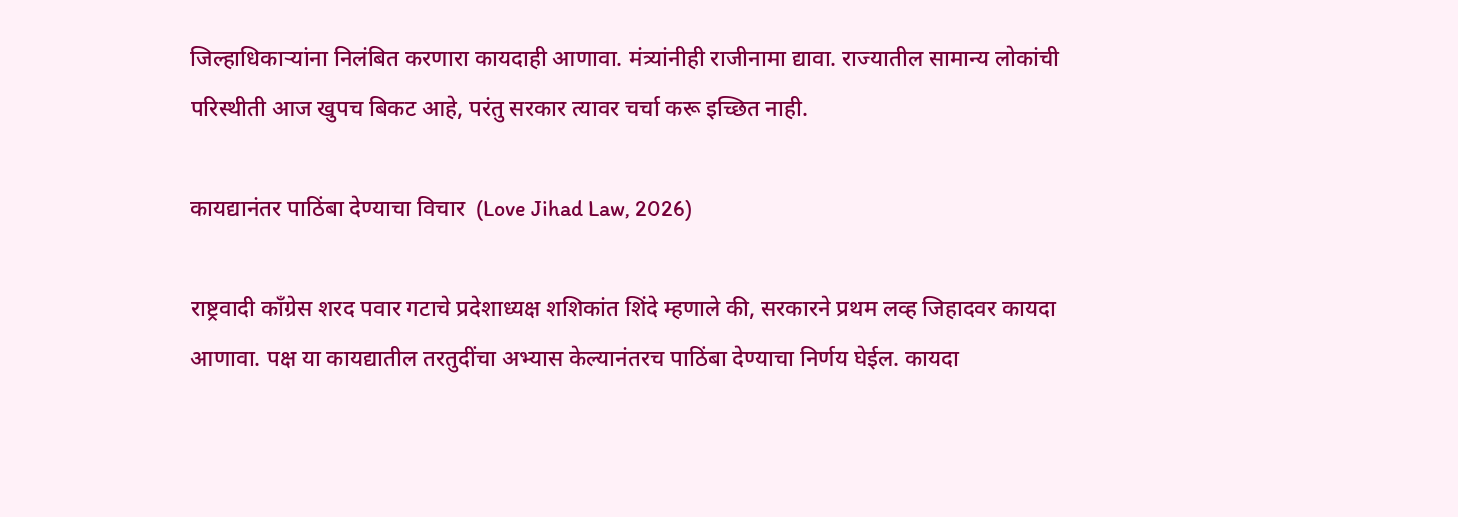जिल्हाधिकाऱ्यांना निलंबित करणारा कायदाही आणावा. मंत्र्यांनीही राजीनामा द्यावा. राज्यातील सामान्य लोकांची परिस्थीती आज खुपच बिकट आहे, परंतु सरकार त्यावर चर्चा करू इच्छित नाही.

कायद्यानंतर पाठिंबा देण्याचा विचार  (Love Jihad Law, 2026)

राष्ट्रवादी कॉंग्रेस शरद पवार गटाचे प्रदेशाध्यक्ष शशिकांत शिंदे म्हणाले की, सरकारने प्रथम लव्ह जिहादवर कायदा आणावा. पक्ष या कायद्यातील तरतुदींचा अभ्यास केल्यानंतरच पाठिंबा देण्याचा निर्णय घेईल. कायदा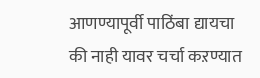आणण्यापूर्वी पाठिंबा द्यायचा की नाही यावर चर्चा कऱण्यात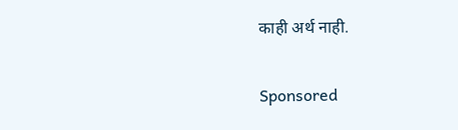काही अर्थ नाही.

Sponsored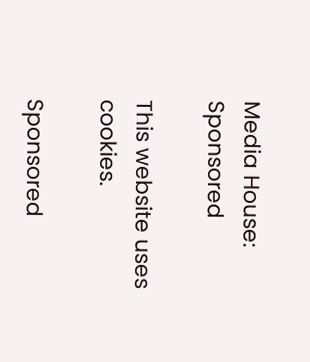Media House:
Sponsored

This website uses cookies.

Sponsored